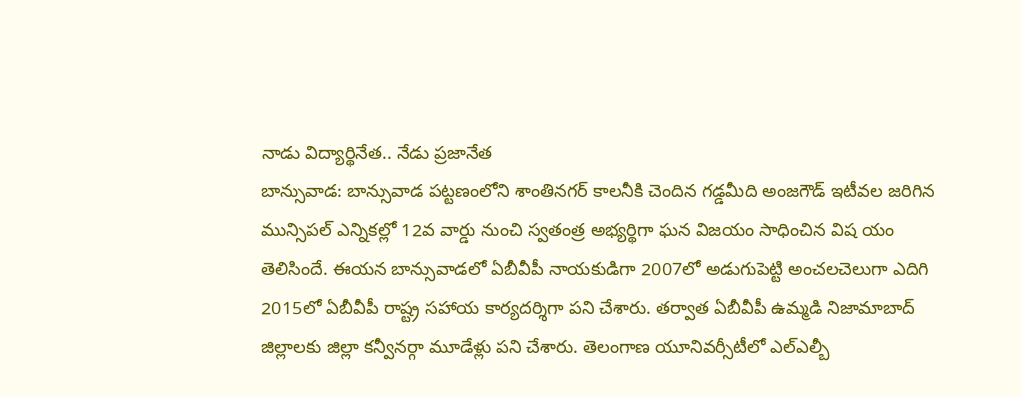నాడు విద్యార్థినేత.. నేడు ప్రజానేత
బాన్సువాడ: బాన్సువాడ పట్టణంలోని శాంతినగర్ కాలనీకి చెందిన గడ్డమీది అంజగౌడ్ ఇటీవల జరిగిన మున్సిపల్ ఎన్నికల్లో 12వ వార్డు నుంచి స్వతంత్ర అభ్యర్థిగా ఘన విజయం సాధించిన విష యం తెలిసిందే. ఈయన బాన్సువాడలో ఏబీవీపీ నాయకుడిగా 2007లో అడుగుపెట్టి అంచలచెలుగా ఎదిగి 2015లో ఏబీవీపీ రాష్ట్ర సహాయ కార్యదర్శిగా పని చేశారు. తర్వాత ఏబీవీపీ ఉమ్మడి నిజామాబాద్ జిల్లాలకు జిల్లా కన్వీనర్గా మూడేళ్లు పని చేశారు. తెలంగాణ యూనివర్సీటీలో ఎల్ఎల్బీ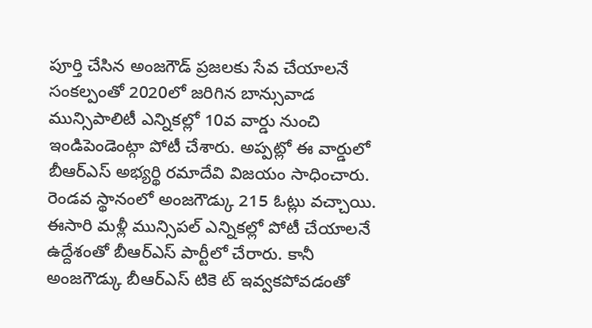పూర్తి చేసిన అంజగౌడ్ ప్రజలకు సేవ చేయాలనే సంకల్పంతో 2020లో జరిగిన బాన్సువాడ మున్సిపాలిటీ ఎన్నికల్లో 10వ వార్డు నుంచి ఇండిపెండెంట్గా పోటీ చేశారు. అప్పట్లో ఈ వార్డులో బీఆర్ఎస్ అభ్యర్థి రమాదేవి విజయం సాధించారు. రెండవ స్థానంలో అంజగౌడ్కు 215 ఓట్లు వచ్చాయి. ఈసారి మళ్లీ మున్సిపల్ ఎన్నికల్లో పోటీ చేయాలనే ఉద్దేశంతో బీఆర్ఎస్ పార్టీలో చేరారు. కానీ అంజగౌడ్కు బీఆర్ఎస్ టికె ట్ ఇవ్వకపోవడంతో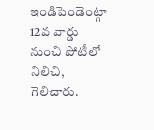ఇండిపెండెంట్గా 12వ వార్డు నుంచి పోటీలో నిలిచి, గెలిచారు.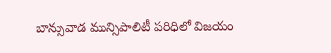బాన్సువాడ మున్సిపాలిటీ పరిధిలో విజయం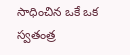సాధించిన ఒకే ఒక స్వతంత్ర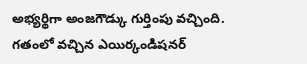అభ్యర్థిగా అంజగౌడ్కు గుర్తింపు వచ్చింది. గతంలో వచ్చిన ఎయిర్కండిషనర్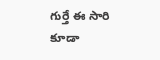గుర్తే ఈ సారి కూడా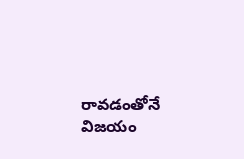రావడంతోనే విజయం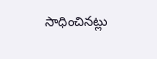సాధించినట్లు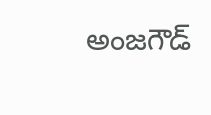అంజగౌడ్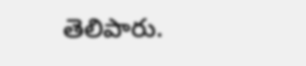తెలిపారు.